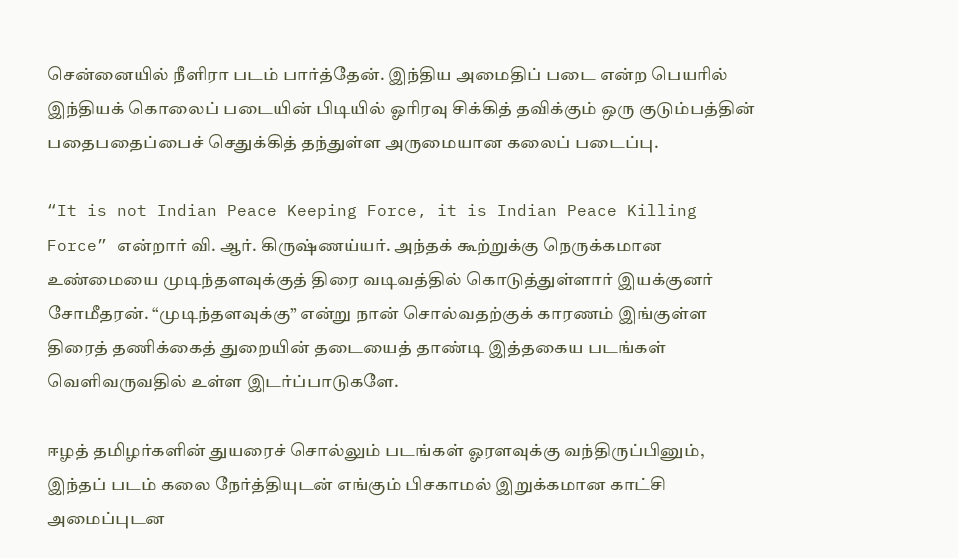சென்னையில் நீளிரா படம் பார்த்தேன். இந்திய அமைதிப் படை என்ற பெயரில் இந்தியக் கொலைப் படையின் பிடியில் ஓரிரவு சிக்கித் தவிக்கும் ஒரு குடும்பத்தின் பதைபதைப்பைச் செதுக்கித் தந்துள்ள அருமையான கலைப் படைப்பு.

“It is not Indian Peace Keeping Force, it is Indian Peace Killing Force” என்றார் வி. ஆர். கிருஷ்ணய்யர். அந்தக் கூற்றுக்கு நெருக்கமான உண்மையை முடிந்தளவுக்குத் திரை வடிவத்தில் கொடுத்துள்ளார் இயக்குனர் சோமீதரன். “முடிந்தளவுக்கு” என்று நான் சொல்வதற்குக் காரணம் இங்குள்ள திரைத் தணிக்கைத் துறையின் தடையைத் தாண்டி இத்தகைய படங்கள் வெளிவருவதில் உள்ள இடர்ப்பாடுகளே.

ஈழத் தமிழர்களின் துயரைச் சொல்லும் படங்கள் ஓரளவுக்கு வந்திருப்பினும், இந்தப் படம் கலை நேர்த்தியுடன் எங்கும் பிசகாமல் இறுக்கமான காட்சி அமைப்புடன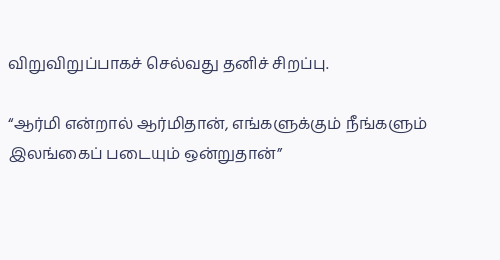விறுவிறுப்பாகச் செல்வது தனிச் சிறப்பு.

“ஆர்மி என்றால் ஆர்மிதான், எங்களுக்கும் நீங்களும் இலங்கைப் படையும் ஒன்றுதான்”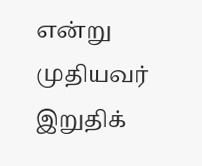என்று முதியவர் இறுதிக்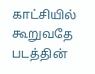காட்சியில் கூறுவதே படத்தின்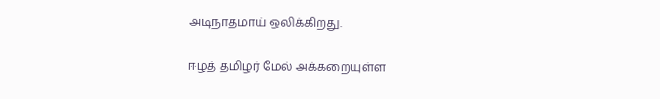அடிநாதமாய் ஒலிக்கிறது.

ஈழத் தமிழர் மேல் அக்கறையுள்ள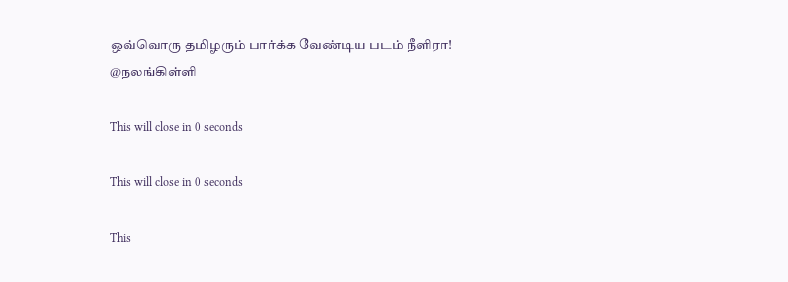ஒவ்வொரு தமிழரும் பார்க்க வேண்டிய படம் நீளிரா!
@நலங்கிள்ளி

This will close in 0 seconds

This will close in 0 seconds

This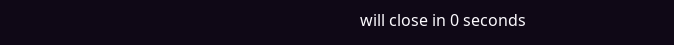will close in 0 seconds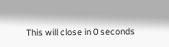This will close in 0 seconds